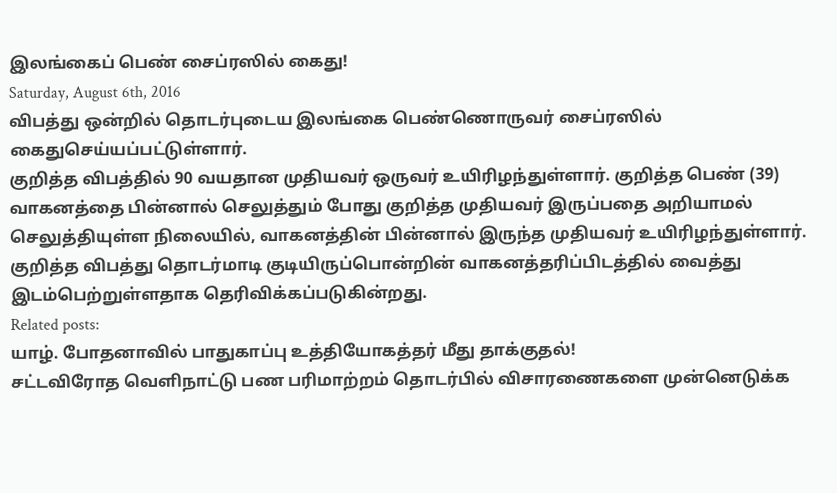இலங்கைப் பெண் சைப்ரஸில் கைது!
Saturday, August 6th, 2016
விபத்து ஒன்றில் தொடர்புடைய இலங்கை பெண்ணொருவர் சைப்ரஸில் கைதுசெய்யப்பட்டுள்ளார்.
குறித்த விபத்தில் 90 வயதான முதியவர் ஒருவர் உயிரிழந்துள்ளார். குறித்த பெண் (39) வாகனத்தை பின்னால் செலுத்தும் போது குறித்த முதியவர் இருப்பதை அறியாமல் செலுத்தியுள்ள நிலையில், வாகனத்தின் பின்னால் இருந்த முதியவர் உயிரிழந்துள்ளார்.
குறித்த விபத்து தொடர்மாடி குடியிருப்பொன்றின் வாகனத்தரிப்பிடத்தில் வைத்து இடம்பெற்றுள்ளதாக தெரிவிக்கப்படுகின்றது.
Related posts:
யாழ். போதனாவில் பாதுகாப்பு உத்தியோகத்தர் மீது தாக்குதல்!
சட்டவிரோத வெளிநாட்டு பண பரிமாற்றம் தொடர்பில் விசாரணைகளை முன்னெடுக்க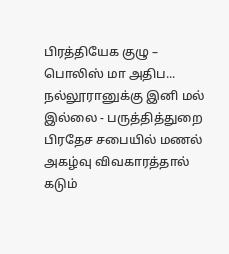பிரத்தியேக குழு – பொலிஸ் மா அதிப...
நல்லூரானுக்கு இனி மல் இல்லை - பருத்தித்துறை பிரதேச சபையில் மணல் அகழ்வு விவகாரத்தால் கடும்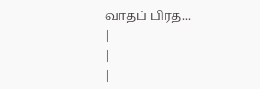வாதப் பிரத...
|
|
|